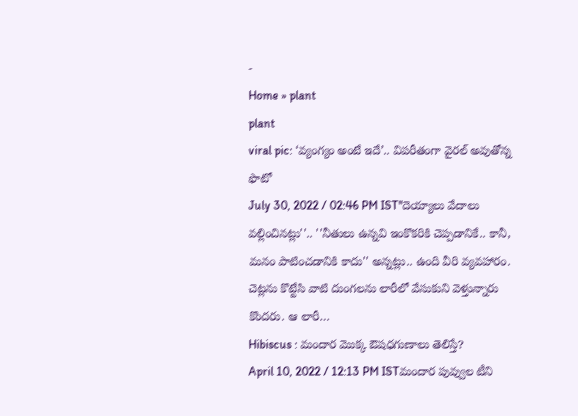-
Home » plant
plant
viral pic: ‘వ్యంగ్యం అంటే ఇదే’.. విపరీతంగా వైరల్ అవుతోన్న ఫొటో
July 30, 2022 / 02:46 PM IST''దెయ్యాలు వేదాలు వల్లించినట్లు''.. ''నీతులు ఉన్నవి ఇంకొకరికి చెప్పడానికే.. కానీ, మనం పాటించడానికి కాదు'' అన్నట్లు.. ఉంది వీరి వ్యవహారం. చెట్లను కొట్టేసి వాటి దుంగలను లారీలో వేసుకుని వెళ్తున్నారు కొందరు. ఆ లారీ…
Hibiscus : మందార మొక్క ఔషధగుణాలు తెలిస్తే?
April 10, 2022 / 12:13 PM ISTమందార పువ్వుల టీని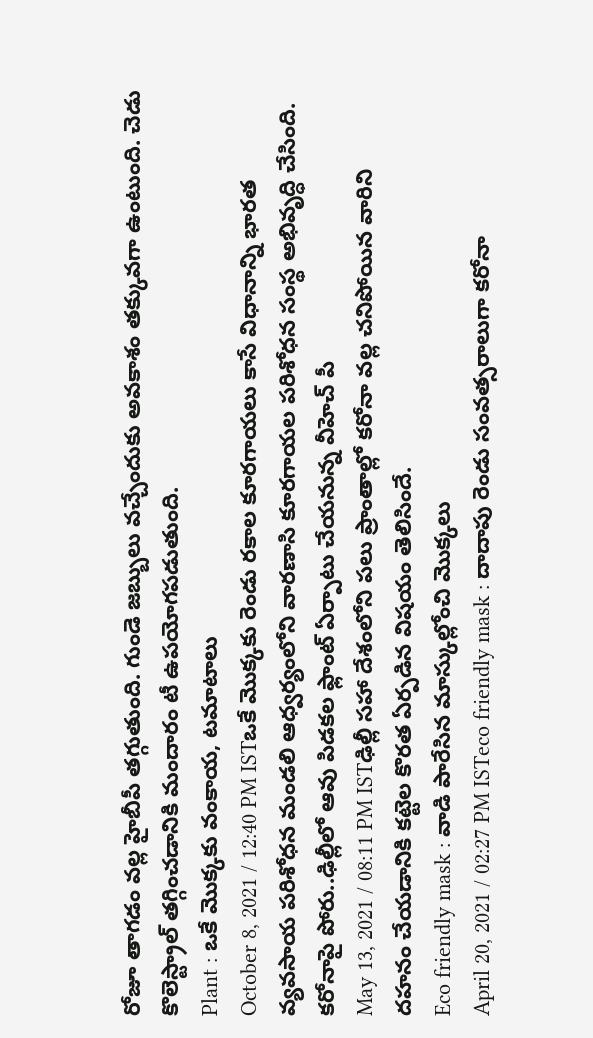రోజూ తాగడం వల్ల హైబీపీ తగ్గుతుంది. గుండె జబ్బులు వచ్చేందుకు అవకాశం తక్కువగా ఉంటుంది. చెడు కొలెస్ట్రాల్ తగ్గించడానికి మందారం టీ ఉపయోగపడుతుంది.
Plant : ఒకే మొక్కకు వంకాయ, టమాటాలు
October 8, 2021 / 12:40 PM ISTఒకే మొక్కకు రెండు రకాల కూరగాయలు కాసే విధానాన్ని భారత వ్యవసాయ పరిశోధన మండలి ఆధ్వర్యంలోని వారణాసి కూరగాయల పరిశోధన సంస్థ అభివృద్ధి చేసింది.
కరోనాపై పోరు..ఢిల్లీలో ఆవు పిడకల ఫ్లాంట్ ఏర్పాటు చేయనున్న వీహెచ్ పీ
May 13, 2021 / 08:11 PM ISTఢిల్లీ సహా దేశంలోని పలు ప్రాంతాల్లో కరోనా వల్ల చనిపోయిన వారిని దహనం చేయడానికి కట్టెల కొరత ఏర్పడిన విషయం తెలిసిందే.
Eco friendly mask : వాడి పారేసిన మాస్కుల్లోంచి మొక్కలు
April 20, 2021 / 02:27 PM ISTeco friendly mask : దాదాపు రెండు సంవత్సరాలుగా కరోనా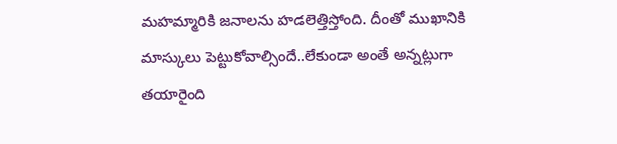మహమ్మారికి జనాలను హడలెత్తిస్తోంది. దీంతో ముఖానికి మాస్కులు పెట్టుకోవాల్సిందే..లేకుండా అంతే అన్నట్లుగా తయారైంది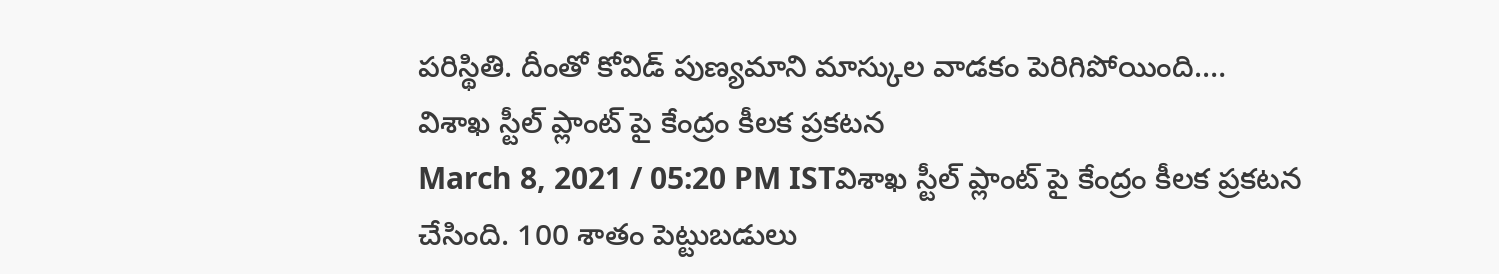పరిస్థితి. దీంతో కోవిడ్ పుణ్యమాని మాస్కుల వాడకం పెరిగిపోయింది.…
విశాఖ స్టీల్ ప్లాంట్ పై కేంద్రం కీలక ప్రకటన
March 8, 2021 / 05:20 PM ISTవిశాఖ స్టీల్ ప్లాంట్ పై కేంద్రం కీలక ప్రకటన చేసింది. 100 శాతం పెట్టుబడులు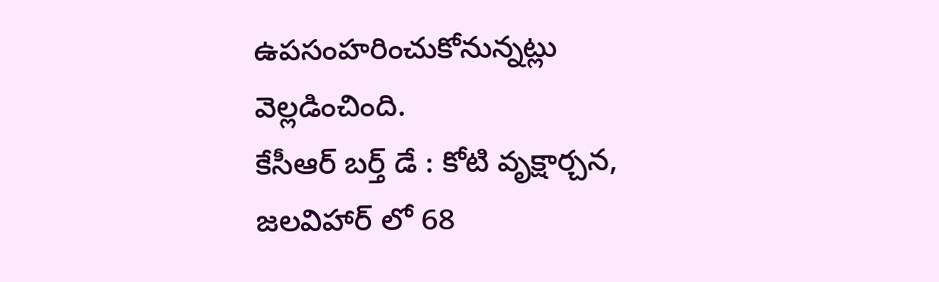ఉపసంహరించుకోనున్నట్లు వెల్లడించింది.
కేసీఆర్ బర్త్ డే : కోటి వృక్షార్చన, జలవిహార్ లో 68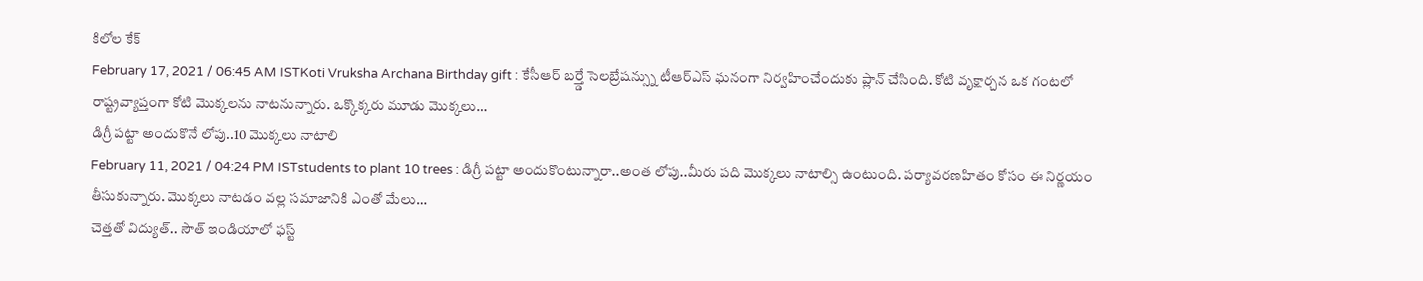కిలోల కేక్
February 17, 2021 / 06:45 AM ISTKoti Vruksha Archana Birthday gift : కేసీఆర్ బర్త్డే సెలబ్రేషన్స్ను టీఆర్ఎస్ ఘనంగా నిర్వహించేందుకు ప్లాన్ చేసింది. కోటి వృక్షార్చన ఒక గంటలో రాష్ట్రవ్యాప్తంగా కోటి మొక్కలను నాటనున్నారు. ఒక్కొక్కరు మూడు మొక్కలు…
డిగ్రీ పట్టా అందుకొనే లోపు..10 మొక్కలు నాటాలి
February 11, 2021 / 04:24 PM ISTstudents to plant 10 trees : డిగ్రీ పట్టా అందుకొంటున్నారా..అంత లోపు..మీరు పది మొక్కలు నాటాల్సి ఉంటుంది. పర్యావరణహితం కోసం ఈ నిర్ణయం తీసుకున్నారు. మొక్కలు నాటడం వల్ల సమాజానికి ఎంతో మేలు…
చెత్తతో విద్యుత్.. సౌత్ ఇండియాలో ఫస్ట్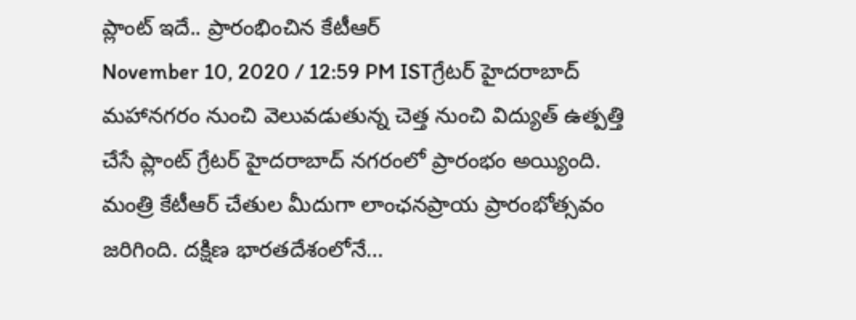ప్లాంట్ ఇదే.. ప్రారంభించిన కేటీఆర్
November 10, 2020 / 12:59 PM ISTగ్రేటర్ హైదరాబాద్ మహానగరం నుంచి వెలువడుతున్న చెత్త నుంచి విద్యుత్ ఉత్పత్తి చేసే ప్లాంట్ గ్రేటర్ హైదరాబాద్ నగరంలో ప్రారంభం అయ్యింది. మంత్రి కేటీఆర్ చేతుల మీదుగా లాంఛనప్రాయ ప్రారంభోత్సవం జరిగింది. దక్షిణ భారతదేశంలోనే…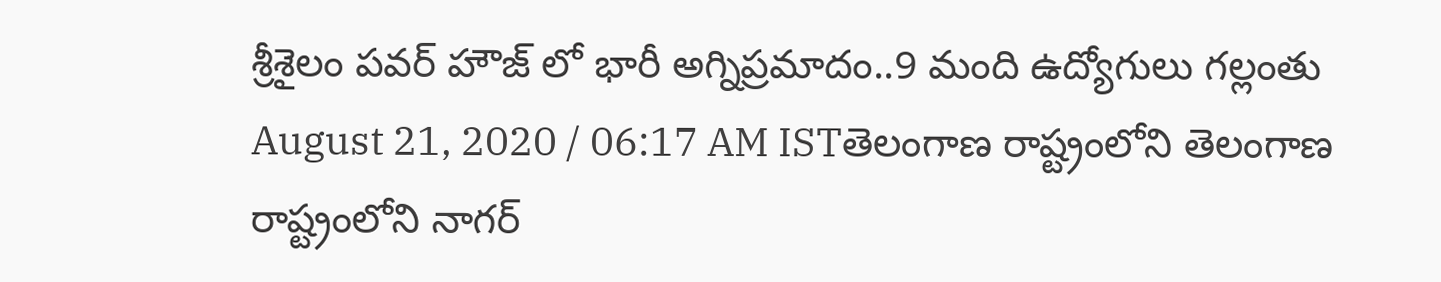శ్రీశైలం పవర్ హౌజ్ లో భారీ అగ్నిప్రమాదం..9 మంది ఉద్యోగులు గల్లంతు
August 21, 2020 / 06:17 AM ISTతెలంగాణ రాష్ట్రంలోని తెలంగాణ రాష్ట్రంలోని నాగర్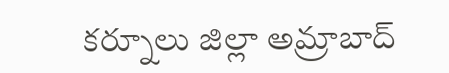కర్నూలు జిల్లా అమ్రాబాద్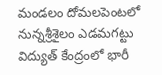మండలం దోమలపెంటలో నున్నశ్రీశైలం ఎడమగట్టు విద్యుత్ కేంద్రంలో భారీ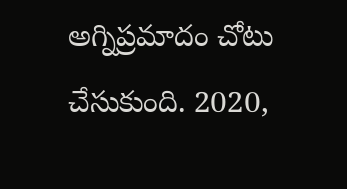అగ్నిప్రమాదం చోటు చేసుకుంది. 2020,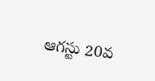ఆగస్టు 20వ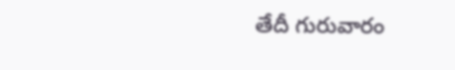తేదీ గురువారం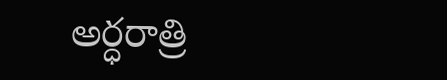అర్ధరాత్రి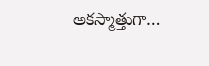అకస్మాత్తుగా…